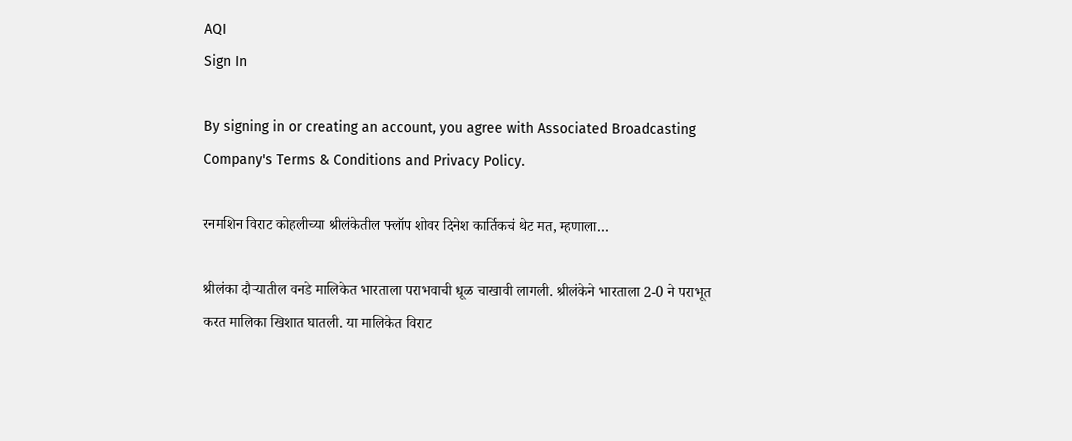AQI
Sign In

By signing in or creating an account, you agree with Associated Broadcasting Company's Terms & Conditions and Privacy Policy.

रनमशिन विराट कोहलीच्या श्रीलंकेतील फ्लॉप शोवर दिनेश कार्तिकचं थेट मत, म्हणाला…

श्रीलंका दौऱ्यातील वनडे मालिकेत भारताला पराभवाची धूळ चाखावी लागली. श्रीलंकेने भारताला 2-0 ने पराभूत करत मालिका खिशात घातली. या मालिकेत विराट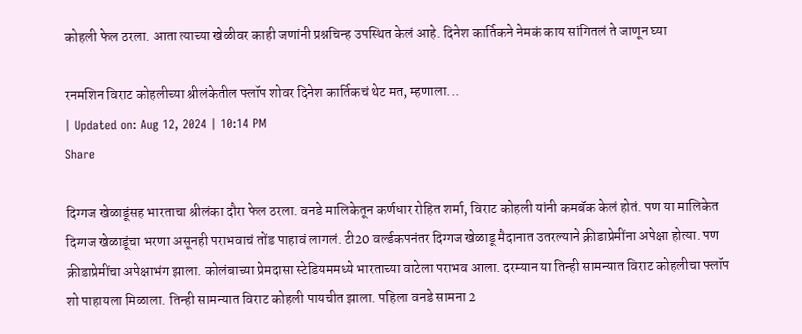कोहली फेल ठरला. आता त्याच्या खेळीवर काही जणांनी प्रश्नचिन्ह उपस्थित केलं आहे. दिनेश कार्तिकने नेमकं काय सांगितलं ते जाणून घ्या

रनमशिन विराट कोहलीच्या श्रीलंकेतील फ्लॉप शोवर दिनेश कार्तिकचं थेट मत, म्हणाला...
| Updated on: Aug 12, 2024 | 10:14 PM
Share

दिग्गज खेळाडूंसह भारताचा श्रीलंका दौरा फेल ठरला. वनडे मालिकेतून कर्णधार रोहित शर्मा, विराट कोहली यांनी कमबॅक केलं होतं. पण या मालिकेत दिग्गज खेळाडूंचा भरणा असूनही पराभवाचं तोंड पाहावं लागलं. टी20 वर्ल्डकपनंतर दिग्गज खेळाडू मैदानात उतरल्याने क्रीडाप्रेमींना अपेक्षा होत्या. पण क्रीडाप्रेमींचा अपेक्षाभंग झाला. कोलंबाच्या प्रेमदासा स्टेडियममध्ये भारताच्या वाटेला पराभव आला. दरम्यान या तिन्ही सामन्यात विराट कोहलीचा फ्लॉप शो पाहायला मिळाला. तिन्ही सामन्यात विराट कोहली पायचीत झाला. पहिला वनडे सामना 2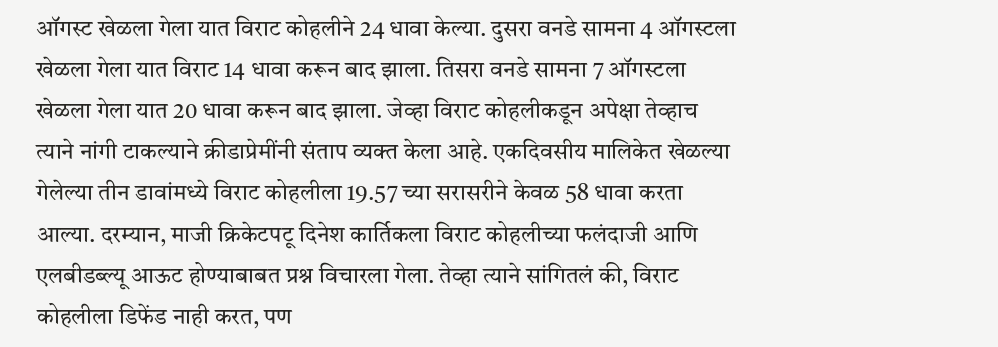ऑगस्ट खेळला गेला यात विराट कोहलीने 24 धावा केल्या. दुसरा वनडे सामना 4 ऑगस्टला खेळला गेला यात विराट 14 धावा करून बाद झाला. तिसरा वनडे सामना 7 ऑगस्टला खेळला गेला यात 20 धावा करून बाद झाला. जेव्हा विराट कोहलीकडून अपेक्षा तेव्हाच त्याने नांगी टाकल्याने क्रीडाप्रेमींनी संताप व्यक्त केला आहे. एकदिवसीय मालिकेत खेळल्या गेलेल्या तीन डावांमध्ये विराट कोहलीला 19.57 च्या सरासरीने केवळ 58 धावा करता आल्या. दरम्यान, माजी क्रिकेटपटू दिनेश कार्तिकला विराट कोहलीच्या फलंदाजी आणि एलबीडब्ल्यू आऊट होण्याबाबत प्रश्न विचारला गेला. तेव्हा त्याने सांगितलं की, विराट कोहलीला डिफेंड नाही करत, पण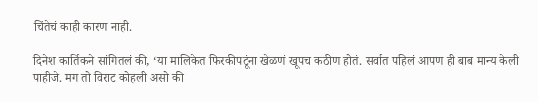चिंतेचं काही कारण नाही.

दिनेश कार्तिकने सांगितलं की, ‘या मालिकेत फिरकीपटूंना खेळणं खूपच कठीण होतं. सर्वात पहिलं आपण ही बाब मान्य केली पाहीजे. मग तो विराट कोहली असो की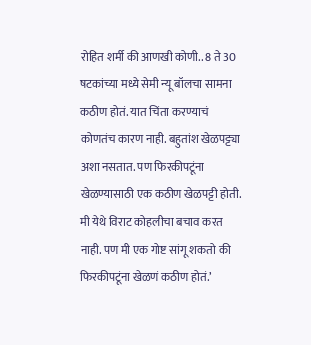रोहित शर्मी की आणखी कोणी.. 8 ते 30 षटकांच्या मध्ये सेमी न्यू बॉलचा सामना कठीण होतं. यात चिंता करण्याचं कोणतंच कारण नाही. बहुतांश खेळपट्ट्या अशा नसतात. पण फिरकीपटूंना खेळण्यासाठी एक कठीण खेळपट्टी होती. मी येथे विराट कोहलीचा बचाव करत नाही. पण मी एक गोष्ट सांगू शकतो की फिरकीपटूंना खेळणं कठीण होतं.’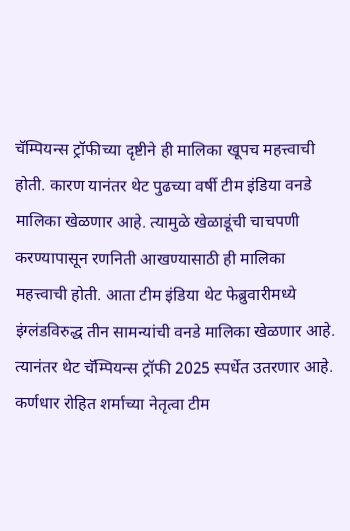चॅम्पियन्स ट्रॉफीच्या दृष्टीने ही मालिका खूपच महत्त्वाची होती. कारण यानंतर थेट पुढच्या वर्षी टीम इंडिया वनडे मालिका खेळणार आहे. त्यामुळे खेळाडूंची चाचपणी करण्यापासून रणनिती आखण्यासाठी ही मालिका महत्त्वाची होती. आता टीम इंडिया थेट फेब्रुवारीमध्ये इंग्लंडविरुद्ध तीन सामन्यांची वनडे मालिका खेळणार आहे. त्यानंतर थेट चॅम्पियन्स ट्रॉफी 2025 स्पर्धेत उतरणार आहे. कर्णधार रोहित शर्माच्या नेतृत्वा टीम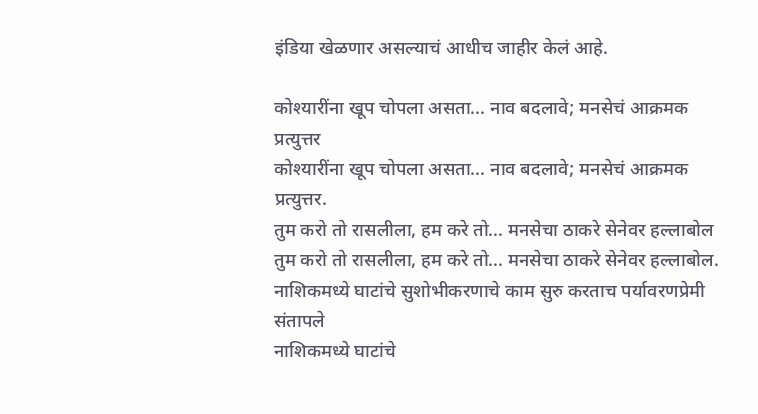इंडिया खेळणार असल्याचं आधीच जाहीर केलं आहे.

कोश्यारींना खूप चोपला असता... नाव बदलावे; मनसेचं आक्रमक प्रत्युत्तर
कोश्यारींना खूप चोपला असता... नाव बदलावे; मनसेचं आक्रमक प्रत्युत्तर.
तुम करो तो रासलीला, हम करे तो... मनसेचा ठाकरे सेनेवर हल्लाबोल
तुम करो तो रासलीला, हम करे तो... मनसेचा ठाकरे सेनेवर हल्लाबोल.
नाशिकमध्ये घाटांचे सुशोभीकरणाचे काम सुरु करताच पर्यावरणप्रेमी संतापले
नाशिकमध्ये घाटांचे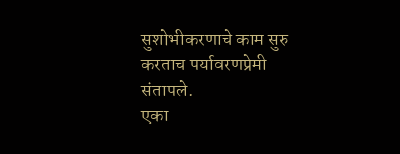सुशोभीकरणाचे काम सुरु करताच पर्यावरणप्रेमी संतापले.
एका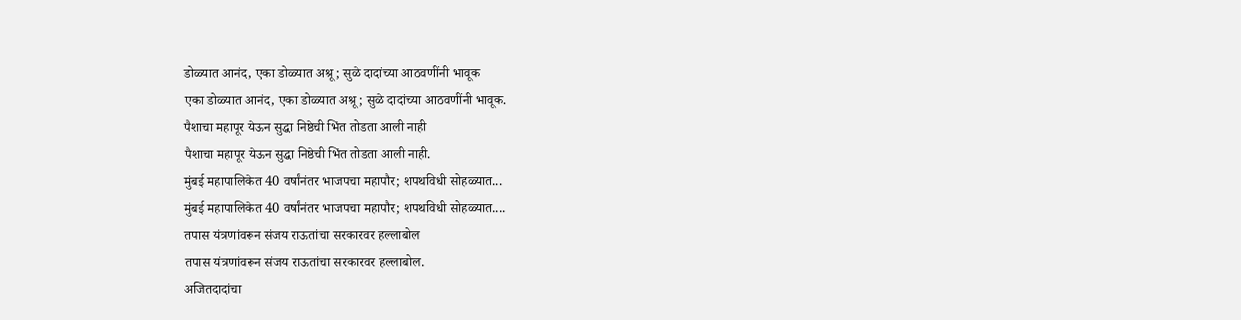डोळ्यात आनंद, एका डोळ्यात अश्रू; सुळे दादांच्या आठवणींनी भावूक
एका डोळ्यात आनंद, एका डोळ्यात अश्रू; सुळे दादांच्या आठवणींनी भावूक.
पैशाचा महापूर येऊन सुद्धा निष्ठेची भिंत तोडता आली नाही
पैशाचा महापूर येऊन सुद्धा निष्ठेची भिंत तोडता आली नाही.
मुंबई महापालिकेत 40 वर्षांनंतर भाजपचा महापौर; शपथविधी सोहळ्यात...
मुंबई महापालिकेत 40 वर्षांनंतर भाजपचा महापौर; शपथविधी सोहळ्यात....
तपास यंत्रणांवरून संजय राऊतांचा सरकारवर हल्लाबोल
तपास यंत्रणांवरून संजय राऊतांचा सरकारवर हल्लाबोल.
अजितदादांचा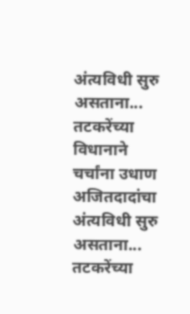अंत्यविधी सुरु असताना... तटकरेंच्या विधानाने चर्चांना उधाण
अजितदादांचा अंत्यविधी सुरु असताना... तटकरेंच्या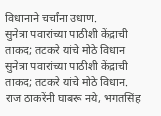विधानाने चर्चांना उधाण.
सुनेत्रा पवारांच्या पाठीशी केंद्राची ताकद; तटकरे यांचे मोठे विधान
सुनेत्रा पवारांच्या पाठीशी केंद्राची ताकद; तटकरे यांचे मोठे विधान.
राज ठाकरेंनी घाबरू नये, भगतसिंह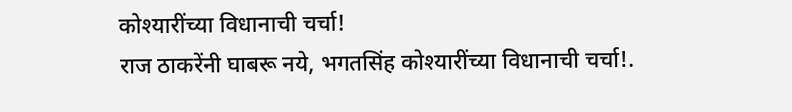कोश्यारींच्या विधानाची चर्चा!
राज ठाकरेंनी घाबरू नये, भगतसिंह कोश्यारींच्या विधानाची चर्चा!.